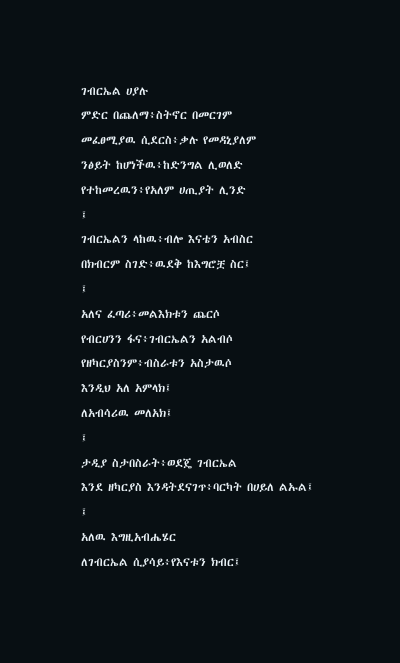ገብርኤል ሀያሉ
ምድር በጨለማ፥ስትኖር በመርገም
መፈፀሚያዉ ሲደርስ፥ቃሉ የመዳኒያለም
ንፅይት ከሆነችዉ፥ከድንግል ሊወለድ
የተከመረዉን፥የአለም ሀጢያት ሊንድ
፤
ገብርኤልን ላከዉ፥ብሎ እናቴን አብስር
በክብርም ስገድ፥ዉደቅ ከእግሮቿ ስር፤
፤
አለና ፈጣሪ፥መልእክቱን ጨርሶ
የብርሀንን ፋና፥ገብርኤልን አልብሶ
የዘካርያስንም፥ብስራቱን አስታዉሶ
እንዲህ አለ አምላክ፤
ለአብሳሪዉ መለአክ፤
፤
ታዲያ ስታበስራት፥ወደጄ ገብርኤል
እንደ ዘካርያስ እንዳትደናገጥ፥ባርካት በሀይለ ልኡል፤
፤
አለዉ እግዚአብሔሄር
ለገብርኤል ሲያሳይ፥የእናቱን ክብር፤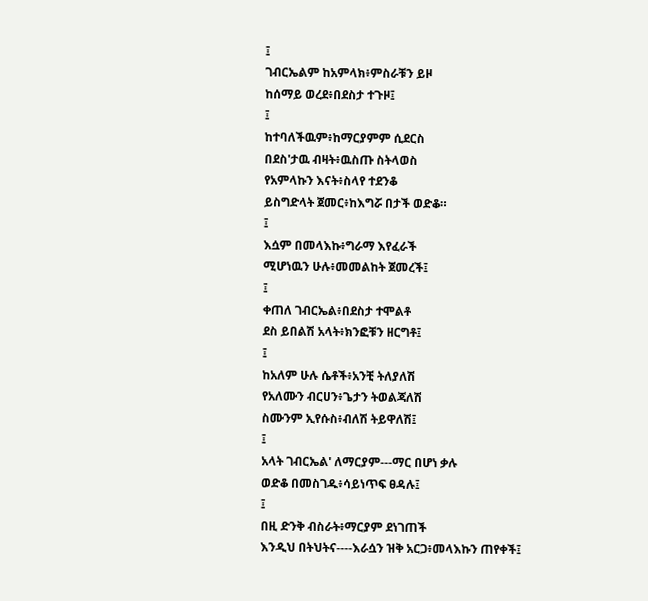፤
ገብርኤልም ከአምላክ፥ምስራቹን ይዞ
ከሰማይ ወረደ፥በደስታ ተጉዞ፤
፤
ከተባለችዉም፥ከማርያምም ሲደርስ
በደስ'ታዉ ብዛት፥ዉስጡ ስትላወስ
የአምላኩን እናት፥ስላየ ተደንቆ
ይስግድላት ጀመር፥ከእግሯ በታች ወድቆ።
፤
እሷም በመላእኩ፥ግራማ እየፈራች
ሚሆነዉን ሁሉ፥መመልከት ጀመረች፤
፤
ቀጠለ ገብርኤል፥በደስታ ተሞልቶ
ደስ ይበልሽ አላት፥ክንፎቹን ዘርግቶ፤
፤
ከአለም ሁሉ ሴቶች፥አንቺ ትለያለሽ
የአለሙን ብርሀን፥ጌታን ትወልጃለሽ
ስሙንም ኢየሱስ፥ብለሽ ትይዋለሽ፤
፤
አላት ገብርኤል' ለማርያም---ማር በሆነ ቃሉ
ወድቆ በመስገዱ፥ሳይነጥፍ ፀዳሉ፤
፤
በዚ ድንቅ ብስራት፥ማርያም ደነገጠች
እንዲህ በትህትና----እራሷን ዝቅ አርጋ፥መላእኩን ጠየቀች፤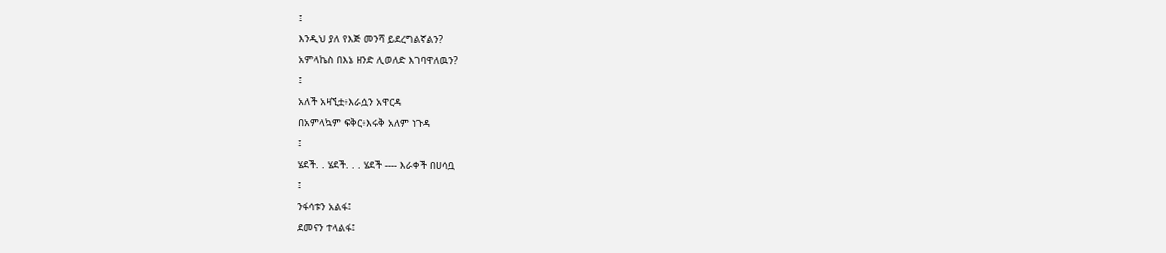፤
እንዲህ ያለ የእጅ መንሻ ይደረግልኛልን?
አምላኬስ በእኔ ዘንድ ሊወለድ እገባዋለዉን?
፤
አለች አዛኚቷ፥እራሷን አዋርዳ
በአምላኳም ፍቅር፥እሩቅ አለም ነጉዳ
፤
ሄደች. . ሄደች. . . ሄደች ---- እራቀች በሀሳቧ
፤
ንፋሳቱን አልፋ፤
ደመናን ተላልፋ፤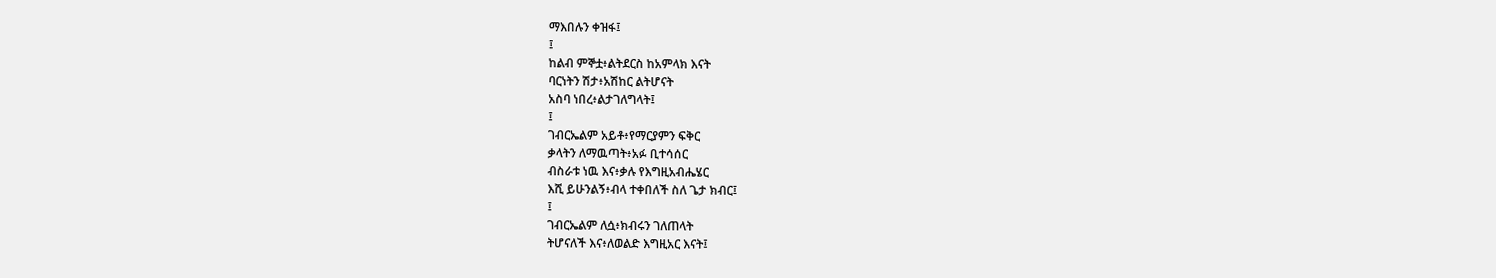ማእበሉን ቀዝፋ፤
፤
ከልብ ምኞቷ፥ልትደርስ ከአምላክ እናት
ባርነትን ሽታ፥አሽከር ልትሆናት
አስባ ነበረ፥ልታገለግላት፤
፤
ገብርኤልም አይቶ፥የማርያምን ፍቅር
ቃላትን ለማዉጣት፥አፉ ቢተሳሰር
ብስራቱ ነዉ እና፥ቃሉ የእግዚአብሔሄር
እሺ ይሁንልኝ፥ብላ ተቀበለች ስለ ጌታ ክብር፤
፤
ገብርኤልም ለሷ፥ክብሩን ገለጠላት
ትሆናለች እና፥ለወልድ እግዚአር እናት፤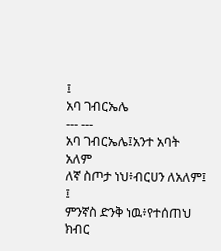፤
አባ ገብርኤሌ
--- ---
አባ ገብርኤሌ፤አንተ አባት አለም
ለኛ ስጦታ ነህ፥ብርሀን ለአለም፤
፤
ምንኛስ ድንቅ ነዉ፥የተሰጠህ ክብር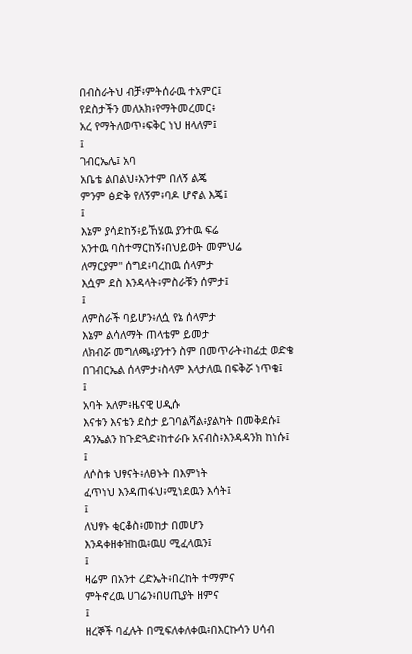በብስራትህ ብቻ፥ምትሰራዉ ተአምር፤
የደስታችን መለአክ፥የማትመረመር፥
አረ የማትለወጥ፥ፍቅር ነህ ዘላለም፤
፤
ገብርኤሌ፤ አባ
አቤቴ ልበልህ፥አንተም በለኝ ልጄ
ምንም ፅድቅ የለኝም፥ባዶ ሆኖል እጄ፤
፤
እኔም ያሳደከኝ፥ይኸሄዉ ያንተዉ ፍሬ
አንተዉ ባስተማርከኝ፥በህይወት መምህሬ
ለማርያም" ሰግደ፥ባረከዉ ሰላምታ
እሷም ደስ እንዳላት፥ምስራቹን ሰምታ፤
፤
ለምስራች ባይሆን፥ለሷ የኔ ሰላምታ
እኔም ልሳለማት ጠላቴም ይመታ
ለክብሯ መግለጫ፥ያንተን ስም በመጥራት፥ከፊቷ ወድቄ
በገብርኤል ሰላምታ፥ስላም እላታለዉ በፍቅሯ ነጥቄ፤
፤
አባት አለም፥ዜናዊ ሀዲሱ
እናቱን እናቴን ደስታ ይገባልሻል፥ያልካት በመቅደሱ፤
ዳንኤልን ከጉድጓድ፥ከተራቡ አናብስ፥እንዳዳንክ ከነሱ፤
፤
ለሶስቱ ህፃናት፥ለፀኑት በእምነት
ፈጥነህ እንዳጠፋህ፥ሚነደዉን እሳት፤
፤
ለህፃኑ ቂርቆስ፥መከታ በመሆን
እንዳቀዘቀዝከዉ፥ዉሀ ሚፈላዉን፤
፤
ዛሬም በአንተ ረድኤት፥በረከት ተማምና
ምትኖረዉ ሀገሬን፥በሀጢያት ዘምና
፤
ዘረኞች ባፈሉት በሚፍለቀለቀዉ፥በእርኩሳን ሀሳብ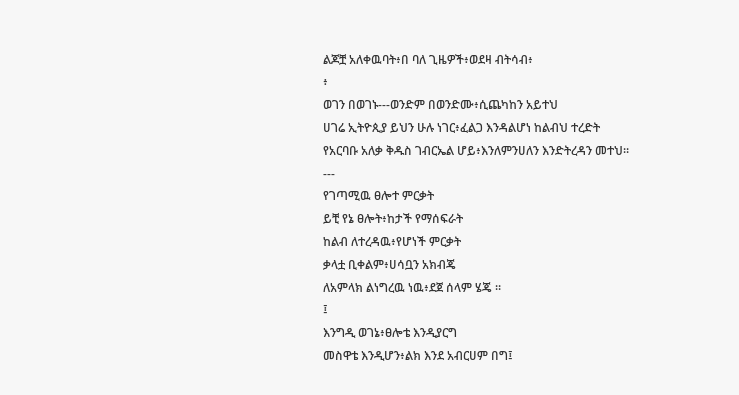ልጆቿ አለቀዉባት፥በ ባለ ጊዜዎች፥ወደዛ ብትሳብ፥
፥
ወገን በወገኑ---ወንድም በወንድሙ፥ሲጨካከን አይተህ
ሀገሬ ኢትዮጲያ ይህን ሁሉ ነገር፥ፈልጋ እንዳልሆነ ከልብህ ተረድት
የአርባቡ አለቃ ቅዱስ ገብርኤል ሆይ፥እንለምንሀለን እንድትረዳን መተህ።
---
የገጣሚዉ ፀሎተ ምርቃት
ይቺ የኔ ፀሎት፥ከታች የማሰፍራት
ከልብ ለተረዳዉ፥የሆነች ምርቃት
ቃላቷ ቢቀልም፥ሀሳቧን አክብጄ
ለአምላክ ልነግረዉ ነዉ፥ደጀ ሰላም ሄጄ ።
፤
እንግዲ ወገኔ፥ፀሎቴ እንዲያርግ
መስዋቴ እንዲሆን፥ልክ እንደ አብርሀም በግ፤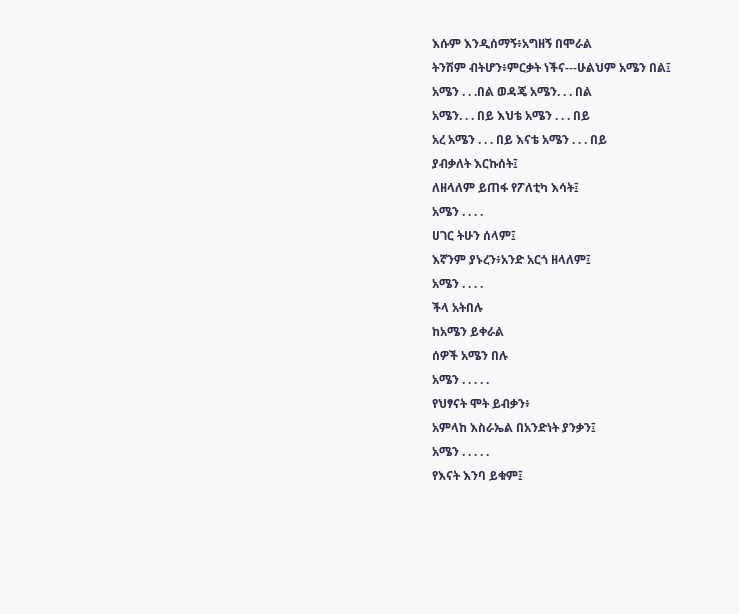እሱም እንዲሰማኝ፥አግዘኝ በሞራል
ትንሽም ብትሆን፥ምርቃት ነችና---ሁልህም አሜን በል፤
አሜን . . .በል ወዳጄ አሜን. . . በል
አሜን. . . በይ እህቴ አሜን . . . በይ
አረ አሜን . . . በይ እናቴ አሜን . . . በይ
ያብቃለት እርኩሰት፤
ለዘላለም ይጠፋ የፖለቲካ እሳት፤
አሜን . . . .
ሀገር ትሁን ሰላም፤
እኛንም ያኑረን፥አንድ አርጎ ዘላለም፤
አሜን . . . .
ችላ አትበሉ
ከአሜን ይቀራል
ሰዎች አሜን በሉ
አሜን . . . . .
የህፃናት ሞት ይብቃን፥
አምላከ እስራኤል በአንድነት ያንቃን፤
አሜን . . . . .
የእናት እንባ ይቁም፤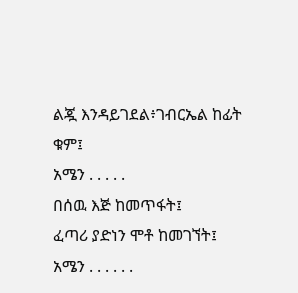ልጇ እንዳይገደል፥ገብርኤል ከፊት ቁም፤
አሜን . . . . .
በሰዉ እጅ ከመጥፋት፤
ፈጣሪ ያድነን ሞቶ ከመገኘት፤
አሜን . . . . . .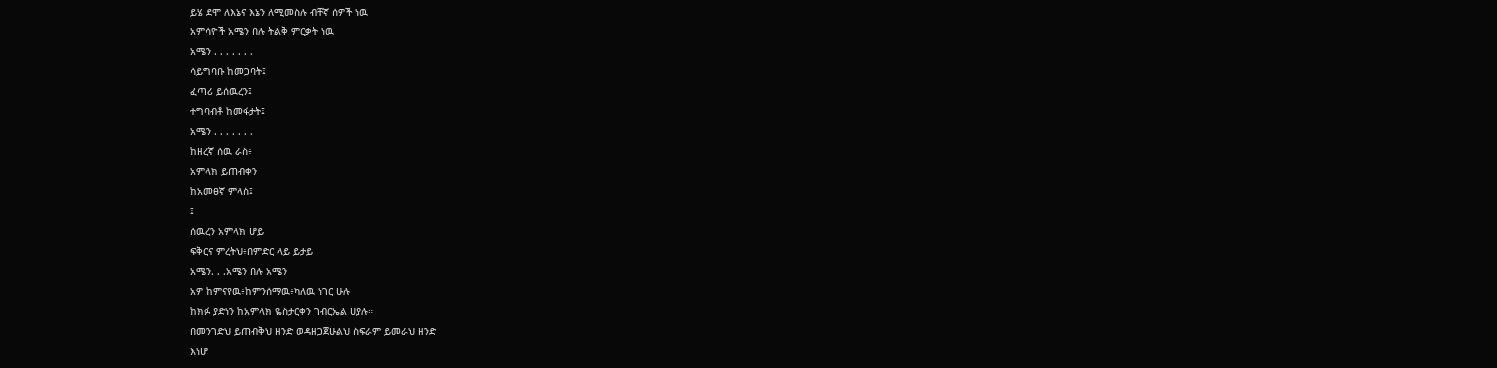ይሄ ደሞ ለእኔና እኔን ለሚመስሉ ብቸኛ ሰዎች ነዉ
አምሳዮች አሜን በሉ ትልቅ ምርቃት ነዉ
አሜን . . . . . . .
ሳይግባቡ ከመጋባት፤
ፈጣሪ ይሰዉረን፤
ተግባብቶ ከመፋታት፤
አሜን . . . . . . .
ከዘረኛ ሰዉ ራስ፥
አምላክ ይጠብቀን
ከአመፀኛ ምላስ፤
፤
ሰዉረን አምላክ ሆይ
ፍቅርና ምረትህ፥በምድር ላይ ይታይ
አሜን. . .አሜን በሉ አሜን
አዎ ከምናየዉ፥ከምንሰማዉ፥ካለዉ ነገር ሁሉ
ከክፉ ያድነን ከአምላክ ዬስታርቀን ገብርኤል ሀያሉ።
በመንገድህ ይጠብቅህ ዘንድ ወዳዘጋጀሁልህ ስፍራም ይመራህ ዘንድ
እነሆ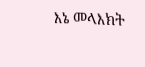እኔ መላእክት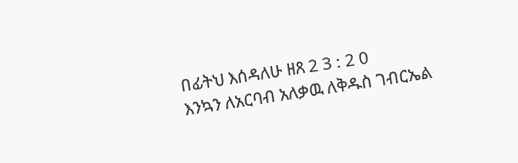በፊትህ እሰዳለሁ ዘጸ 2 3 : 2 0
እንኳን ለአርባብ አለቃዉ ለቅዱስ ገብርኤል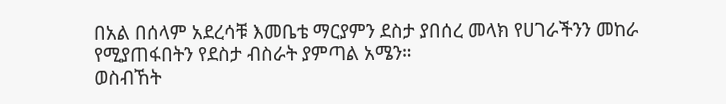በአል በሰላም አደረሳቹ እመቤቴ ማርያምን ደስታ ያበሰረ መላክ የሀገራችንን መከራ የሚያጠፋበትን የደስታ ብስራት ያምጣል አሜን።
ወስብኸት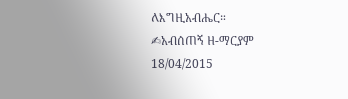ለእግዚአብሔር።
✍አብሰጠኝ ዘ-ማርያም
18/04/2015